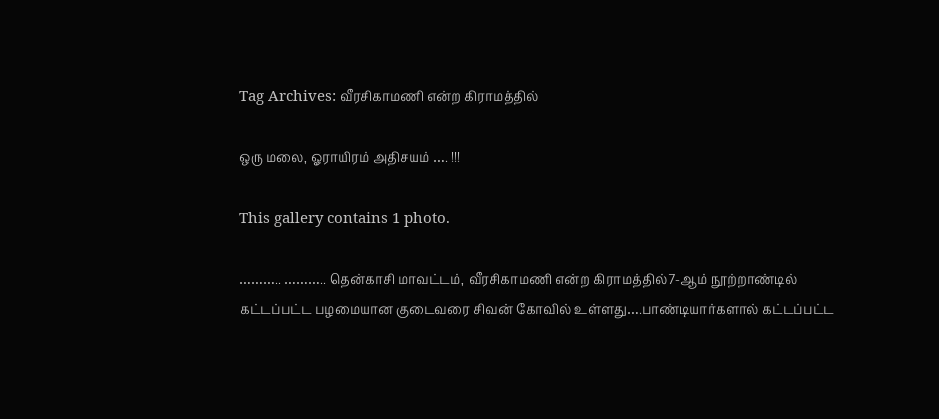Tag Archives: வீரசிகாமணி என்ற கிராமத்தில்

ஒரு மலை, ஓராயிரம் அதிசயம் …. !!!

This gallery contains 1 photo.

……….. ……….. தென்காசி மாவட்டம், வீரசிகாமணி என்ற கிராமத்தில்7-ஆம் நூற்றாண்டில் கட்டப்பட்ட பழமையான குடைவரை சிவன் கோவில் உள்ளது….பாண்டியார்களால் கட்டப்பட்ட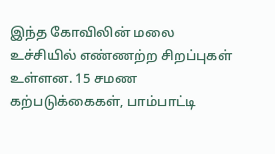இந்த கோவிலின் மலை உச்சியில் எண்ணற்ற சிறப்புகள் உள்ளன. 15 சமண கற்படுக்கைகள், பாம்பாட்டி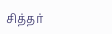சித்தர்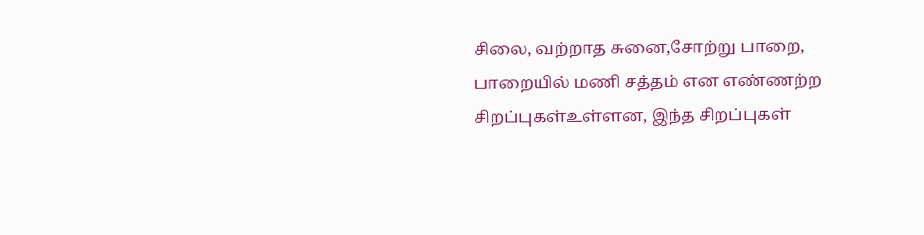சிலை, வற்றாத சுனை,சோற்று பாறை, பாறையில் மணி சத்தம் என எண்ணற்ற சிறப்புகள்உள்ளன, இந்த சிறப்புகள்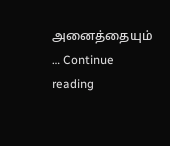அனைத்தையும் … Continue reading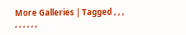More Galleries | Tagged , , , , , , , , ,